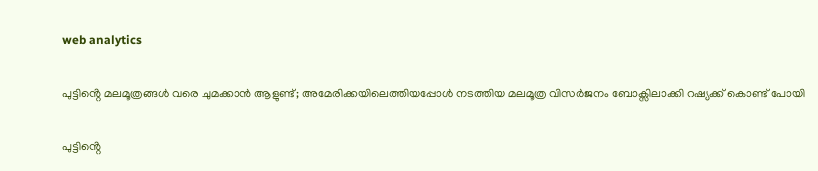web analytics

പുട്ടിൻ്റെ മലമൂത്രങ്ങൾ വരെ ചുമക്കാൻ ആളുണ്ട്; അമേരിക്കയിലെത്തിയപ്പോൾ നടത്തിയ മലമൂത്ര വിസർജനം ബോക്സിലാക്കി റഷ്യക്ക് കൊണ്ട് പോയി

പുട്ടിൻ്റെ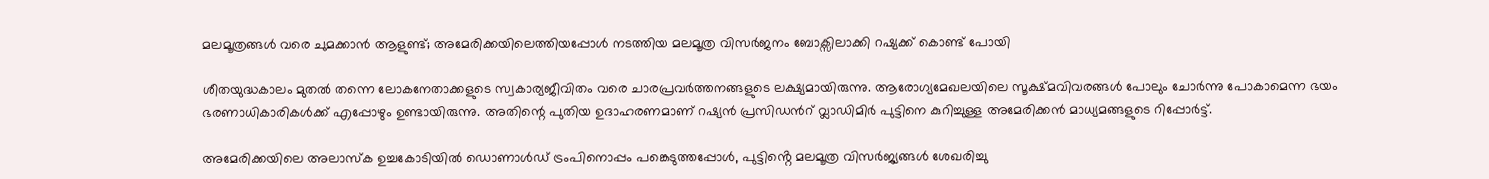മലമൂത്രങ്ങൾ വരെ ചുമക്കാൻ ആളുണ്ട്; അമേരിക്കയിലെത്തിയപ്പോൾ നടത്തിയ മലമൂത്ര വിസർജനം ബോക്സിലാക്കി റഷ്യക്ക് കൊണ്ട് പോയി

ശീതയുദ്ധകാലം മുതൽ തന്നെ ലോകനേതാക്കളുടെ സ്വകാര്യജീവിതം വരെ ചാരപ്രവർത്തനങ്ങളുടെ ലക്ഷ്യമായിരുന്നു. ആരോഗ്യമേഖലയിലെ സൂക്ഷ്മവിവരങ്ങൾ പോലും ചോർന്നു പോകാമെന്ന ഭയം ഭരണാധികാരികൾക്ക് എപ്പോഴും ഉണ്ടായിരുന്നു. അതിന്റെ പുതിയ ഉദാഹരണമാണ് റഷ്യൻ പ്രസിഡൻറ് വ്ലാഡിമിർ പുട്ടിനെ കുറിച്ചുള്ള അമേരിക്കൻ മാധ്യമങ്ങളുടെ റിപ്പോർട്ട്.

അമേരിക്കയിലെ അലാസ്ക ഉച്ചകോടിയിൽ ഡൊണാൾഡ് ട്രംപിനൊപ്പം പങ്കെടുത്തപ്പോൾ, പുട്ടിൻ്റെ മലമൂത്ര വിസർജ്യങ്ങൾ ശേഖരിച്ചു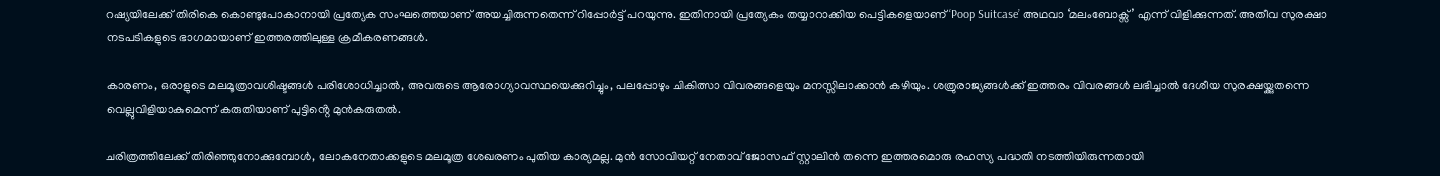റഷ്യയിലേക്ക് തിരികെ കൊണ്ടുപോകാനായി പ്രത്യേക സംഘത്തെയാണ് അയച്ചിരുന്നതെന്ന് റിപ്പോർട്ട് പറയുന്നു. ഇതിനായി പ്രത്യേകം തയ്യാറാക്കിയ പെട്ടികളെയാണ് ‘Poop Suitcase’ അഥവാ ‘മലംബോക്സ്’ എന്ന് വിളിക്കുന്നത്. അതീവ സുരക്ഷാ നടപടികളുടെ ഭാഗമായാണ് ഇത്തരത്തിലുള്ള ക്രമീകരണങ്ങൾ.

കാരണം, ഒരാളുടെ മലമൂത്രാവശിഷ്ടങ്ങൾ പരിശോധിച്ചാൽ, അവരുടെ ആരോഗ്യാവസ്ഥയെക്കുറിച്ചും, പലപ്പോഴും ചികിത്സാ വിവരങ്ങളെയും മനസ്സിലാക്കാൻ കഴിയും. ശത്രുരാജ്യങ്ങൾക്ക് ഇത്തരം വിവരങ്ങൾ ലഭിച്ചാൽ ദേശീയ സുരക്ഷയ്ക്കുതന്നെ വെല്ലുവിളിയാകുമെന്ന് കരുതിയാണ് പുട്ടിൻ്റെ മുൻകരുതൽ.

ചരിത്രത്തിലേക്ക് തിരിഞ്ഞുനോക്കുമ്പോൾ, ലോകനേതാക്കളുടെ മലമൂത്ര ശേഖരണം പുതിയ കാര്യമല്ല. മുൻ സോവിയറ്റ് നേതാവ് ജോസഫ് സ്റ്റാലിൻ തന്നെ ഇത്തരമൊരു രഹസ്യ പദ്ധതി നടത്തിയിരുന്നതായി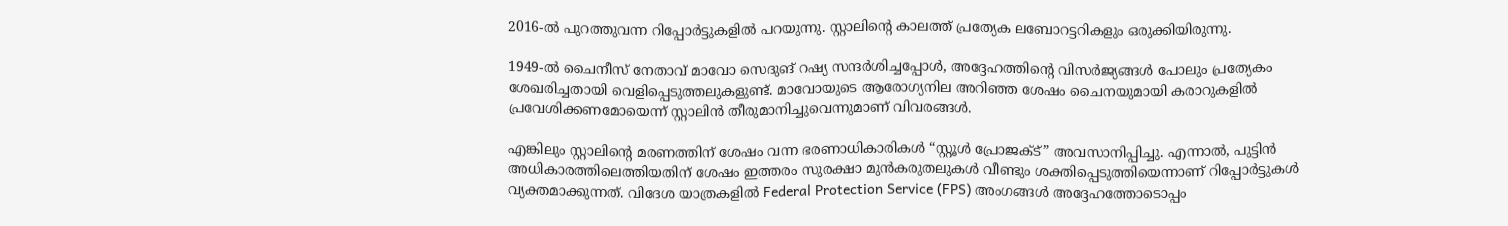2016-ൽ പുറത്തുവന്ന റിപ്പോർട്ടുകളിൽ പറയുന്നു. സ്റ്റാലിൻ്റെ കാലത്ത് പ്രത്യേക ലബോറട്ടറികളും ഒരുക്കിയിരുന്നു.

1949-ൽ ചൈനീസ് നേതാവ് മാവോ സെദുങ് റഷ്യ സന്ദർശിച്ചപ്പോൾ, അദ്ദേഹത്തിന്റെ വിസർജ്യങ്ങൾ പോലും പ്രത്യേകം ശേഖരിച്ചതായി വെളിപ്പെടുത്തലുകളുണ്ട്. മാവോയുടെ ആരോഗ്യനില അറിഞ്ഞ ശേഷം ചൈനയുമായി കരാറുകളിൽ പ്രവേശിക്കണമോയെന്ന് സ്റ്റാലിൻ തീരുമാനിച്ചുവെന്നുമാണ് വിവരങ്ങൾ.

എങ്കിലും സ്റ്റാലിൻ്റെ മരണത്തിന് ശേഷം വന്ന ഭരണാധികാരികൾ “സ്റ്റൂൾ പ്രോജക്ട്” അവസാനിപ്പിച്ചു. എന്നാൽ, പുട്ടിൻ അധികാരത്തിലെത്തിയതിന് ശേഷം ഇത്തരം സുരക്ഷാ മുൻകരുതലുകൾ വീണ്ടും ശക്തിപ്പെടുത്തിയെന്നാണ് റിപ്പോർട്ടുകൾ വ്യക്തമാക്കുന്നത്. വിദേശ യാത്രകളിൽ Federal Protection Service (FPS) അംഗങ്ങൾ അദ്ദേഹത്തോടൊപ്പം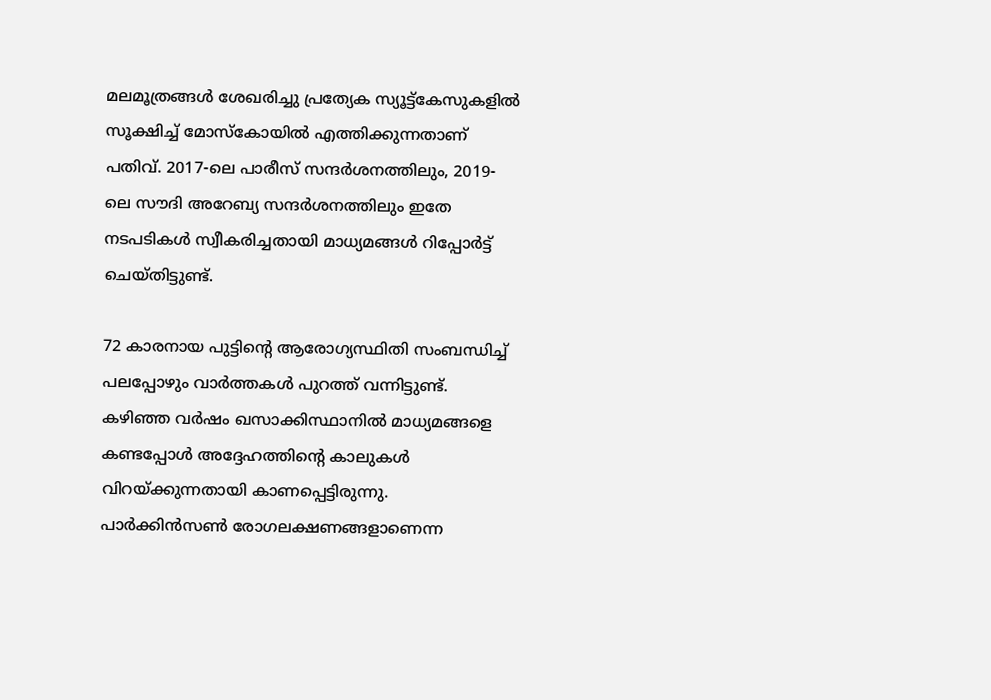മലമൂത്രങ്ങൾ ശേഖരിച്ചു പ്രത്യേക സ്യൂട്ട്‌കേസുകളിൽ സൂക്ഷിച്ച് മോസ്കോയിൽ എത്തിക്കുന്നതാണ് പതിവ്. 2017-ലെ പാരീസ് സന്ദർശനത്തിലും, 2019-ലെ സൗദി അറേബ്യ സന്ദർശനത്തിലും ഇതേ നടപടികൾ സ്വീകരിച്ചതായി മാധ്യമങ്ങൾ റിപ്പോർട്ട് ചെയ്തിട്ടുണ്ട്.

72 കാരനായ പുട്ടിൻ്റെ ആരോഗ്യസ്ഥിതി സംബന്ധിച്ച് പലപ്പോഴും വാർത്തകൾ പുറത്ത് വന്നിട്ടുണ്ട്. കഴിഞ്ഞ വർഷം ഖസാക്കിസ്ഥാനിൽ മാധ്യമങ്ങളെ കണ്ടപ്പോൾ അദ്ദേഹത്തിന്റെ കാലുകൾ വിറയ്ക്കുന്നതായി കാണപ്പെട്ടിരുന്നു. പാർക്കിൻസൺ രോഗലക്ഷണങ്ങളാണെന്ന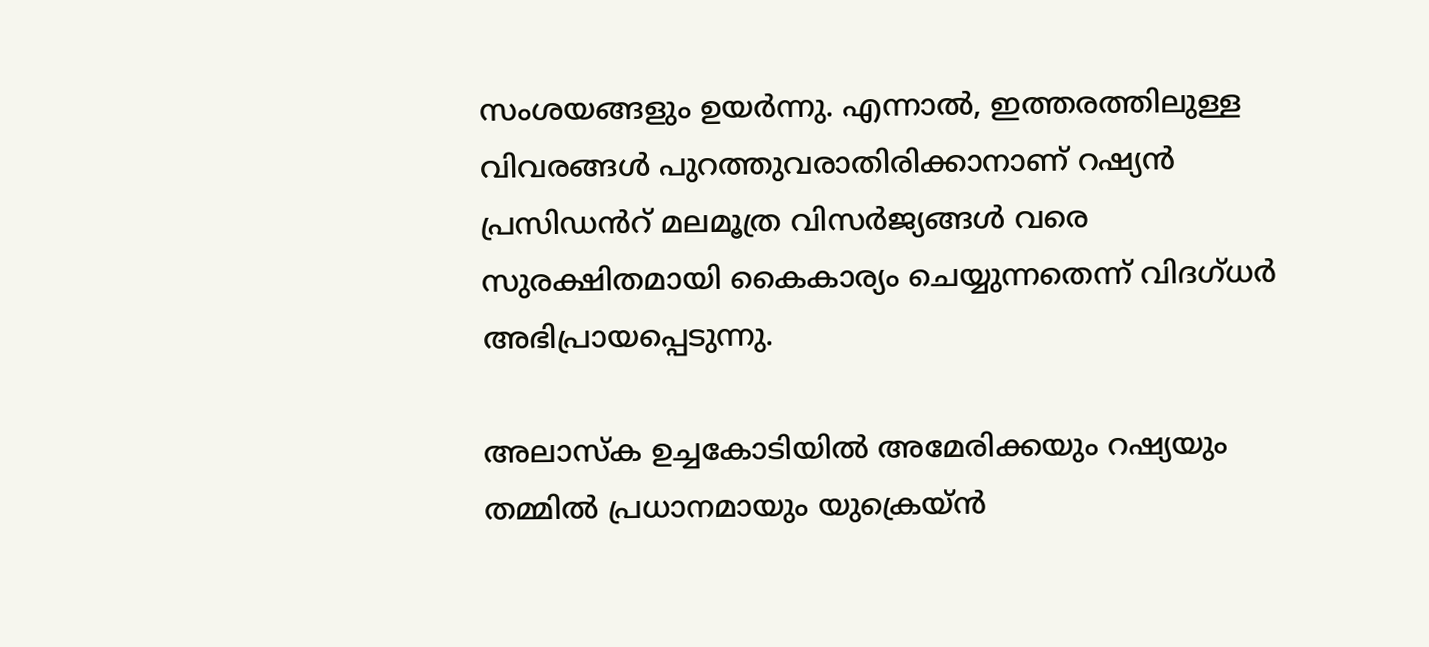സംശയങ്ങളും ഉയർന്നു. എന്നാൽ, ഇത്തരത്തിലുള്ള വിവരങ്ങൾ പുറത്തുവരാതിരിക്കാനാണ് റഷ്യൻ പ്രസിഡൻറ് മലമൂത്ര വിസർജ്യങ്ങൾ വരെ സുരക്ഷിതമായി കൈകാര്യം ചെയ്യുന്നതെന്ന് വിദഗ്ധർ അഭിപ്രായപ്പെടുന്നു.

അലാസ്ക ഉച്ചകോടിയിൽ അമേരിക്കയും റഷ്യയും തമ്മിൽ പ്രധാനമായും യുക്രെയ്ൻ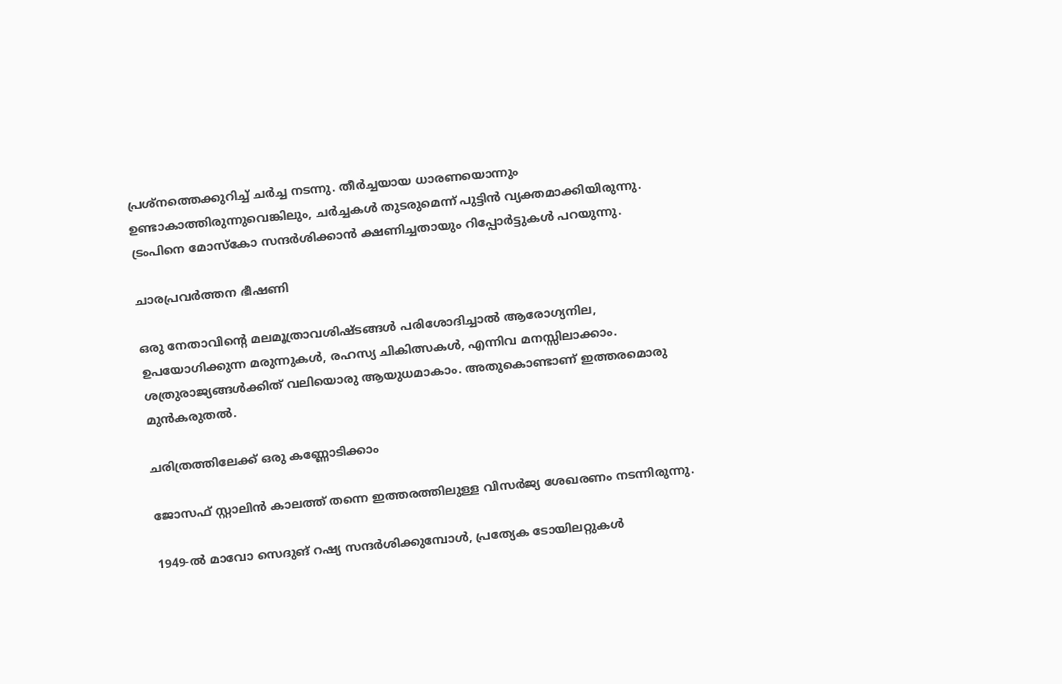പ്രശ്നത്തെക്കുറിച്ച് ചർച്ച നടന്നു. തീർച്ചയായ ധാരണയൊന്നും ഉണ്ടാകാത്തിരുന്നുവെങ്കിലും, ചർച്ചകൾ തുടരുമെന്ന് പുട്ടിൻ വ്യക്തമാക്കിയിരുന്നു. ട്രംപിനെ മോസ്കോ സന്ദർശിക്കാൻ ക്ഷണിച്ചതായും റിപ്പോർട്ടുകൾ പറയുന്നു.

ചാരപ്രവർത്തന ഭീഷണി

ഒരു നേതാവിൻ്റെ മലമൂത്രാവശിഷ്ടങ്ങൾ പരിശോദിച്ചാൽ ആരോഗ്യനില, ഉപയോഗിക്കുന്ന മരുന്നുകൾ, രഹസ്യ ചികിത്സകൾ, എന്നിവ മനസ്സിലാക്കാം. ശത്രുരാജ്യങ്ങൾക്കിത് വലിയൊരു ആയുധമാകാം. അതുകൊണ്ടാണ് ഇത്തരമൊരു മുൻകരുതൽ.

ചരിത്രത്തിലേക്ക് ഒരു കണ്ണോടിക്കാം

ജോസഫ് സ്റ്റാലിൻ കാലത്ത് തന്നെ ഇത്തരത്തിലുള്ള വിസർജ്യ ശേഖരണം നടന്നിരുന്നു.

1949-ൽ മാവോ സെദുങ് റഷ്യ സന്ദർശിക്കുമ്പോൾ, പ്രത്യേക ടോയിലറ്റുകൾ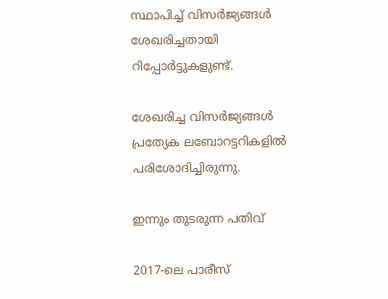സ്ഥാപിച്ച് വിസർജ്യങ്ങൾ ശേഖരിച്ചതായി റിപ്പോർട്ടുകളുണ്ട്.

ശേഖരിച്ച വിസർജ്യങ്ങൾ പ്രത്യേക ലബോറട്ടറികളിൽ പരിശോദിച്ചിരുന്നു.

ഇന്നും തുടരുന്ന പതിവ്

2017-ലെ പാരീസ്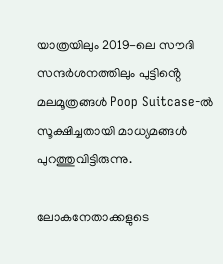യാത്രയിലും 2019-ലെ സൗദി സന്ദർശനത്തിലും പുട്ടിൻ്റെ മലമൂത്രങ്ങൾ Poop Suitcase-ൽ സൂക്ഷിച്ചതായി മാധ്യമങ്ങൾ പുറത്തുവിട്ടിരുന്നു.

ലോകനേതാക്കളുടെ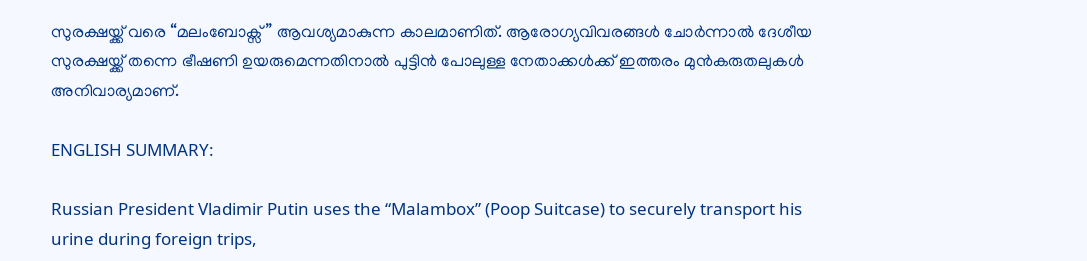സുരക്ഷയ്ക്ക് വരെ “മലംബോക്സ്” ആവശ്യമാകുന്ന കാലമാണിത്. ആരോഗ്യവിവരങ്ങൾ ചോർന്നാൽ ദേശീയ സുരക്ഷയ്ക്ക് തന്നെ ഭീഷണി ഉയരുമെന്നതിനാൽ പുട്ടിൻ പോലുള്ള നേതാക്കൾക്ക് ഇത്തരം മുൻകരുതലുകൾ അനിവാര്യമാണ്.

ENGLISH SUMMARY:

Russian President Vladimir Putin uses the “Malambox” (Poop Suitcase) to securely transport his urine during foreign trips,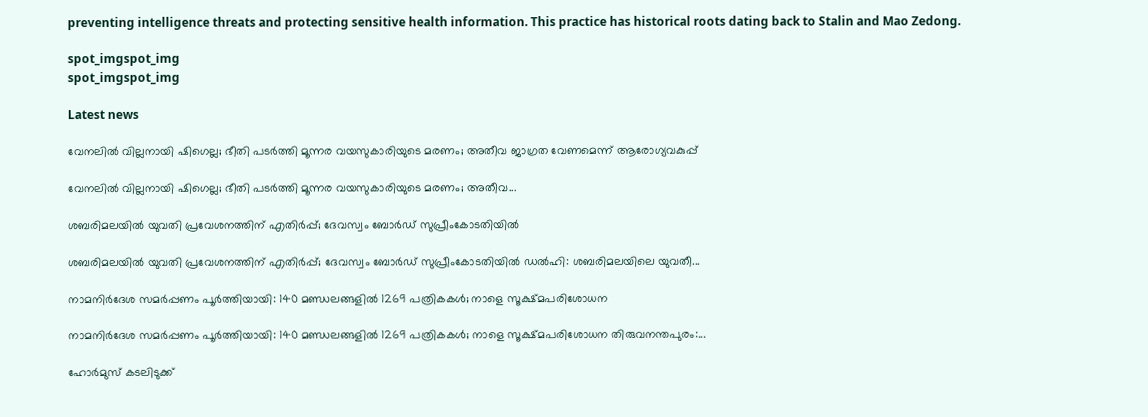preventing intelligence threats and protecting sensitive health information. This practice has historical roots dating back to Stalin and Mao Zedong.

spot_imgspot_img
spot_imgspot_img

Latest news

വേനലിൽ വില്ലനായി ഷിഗെല്ല; ഭീതി പടർത്തി മൂന്നര വയസുകാരിയുടെ മരണം; അതീവ ജാഗ്രത വേണമെന്ന് ആരോഗ്യവകുപ്പ്

വേനലിൽ വില്ലനായി ഷിഗെല്ല; ഭീതി പടർത്തി മൂന്നര വയസുകാരിയുടെ മരണം; അതീവ...

ശബരിമലയിൽ യുവതി പ്രവേശനത്തിന് എതിർപ്പ്; ദേവസ്വം ബോർഡ് സുപ്രീംകോടതിയിൽ

ശബരിമലയിൽ യുവതി പ്രവേശനത്തിന് എതിർപ്പ്; ദേവസ്വം ബോർഡ് സുപ്രീംകോടതിയിൽ ഡൽഹി: ശബരിമലയിലെ യുവതീ...

നാമനിർദേശ സമർപ്പണം പൂർത്തിയായി: 140 മണ്ഡലങ്ങളിൽ 1269 പത്രികകൾ; നാളെ സൂക്ഷ്മപരിശോധന

നാമനിർദേശ സമർപ്പണം പൂർത്തിയായി: 140 മണ്ഡലങ്ങളിൽ 1269 പത്രികകൾ; നാളെ സൂക്ഷ്മപരിശോധന തിരുവനന്തപുരം:...

ഹോർമുസ് കടലിടുക്ക്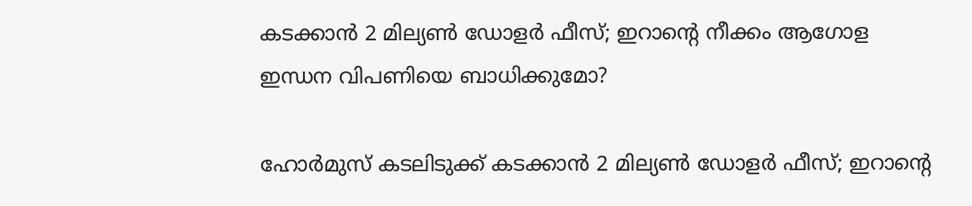കടക്കാൻ 2 മില്യൺ ഡോളർ ഫീസ്; ഇറാന്റെ നീക്കം ആഗോള ഇന്ധന വിപണിയെ ബാധിക്കുമോ?

ഹോർമുസ് കടലിടുക്ക് കടക്കാൻ 2 മില്യൺ ഡോളർ ഫീസ്; ഇറാന്റെ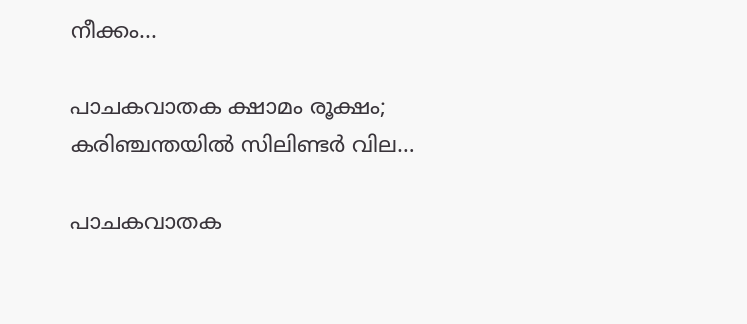നീക്കം...

പാചകവാതക ക്ഷാമം രൂക്ഷം; കരിഞ്ചന്തയിൽ സിലിണ്ടർ വില…

പാചകവാതക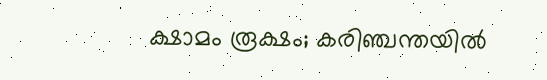ക്ഷാമം രൂക്ഷം; കരിഞ്ചന്തയിൽ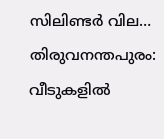സിലിണ്ടർ വില… തിരുവനന്തപുരം: വീടുകളിൽ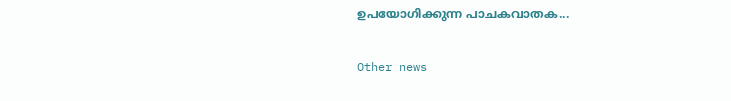ഉപയോഗിക്കുന്ന പാചകവാതക...

Other news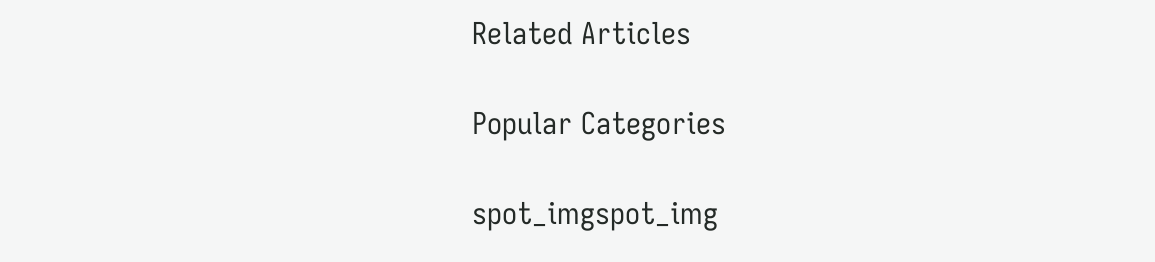Related Articles

Popular Categories

spot_imgspot_img